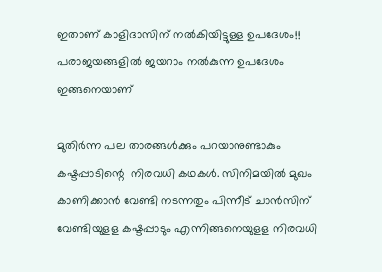ഇതാണ് കാളിദാസിന് നൽകിയിട്ടുള്ള ഉപദേശം!! പരാജയങ്ങളില്‍ ജയറാം നല്‍കുന്ന ഉപദേശം ഇങ്ങനെയാണ്

മുതിർന്ന പല താരങ്ങൾക്കും പറയാനുണ്ടാകും കഷ്ടപ്പാടിന്റെ ‌ നിരവധി കഥകൾ. സിനിമയിൽ മുഖം കാണിക്കാൻ വേണ്ടി നടന്നതും പിന്നീട് ചാൻസിന് വേണ്ടിയുളള കഷ്ടപ്പാടും എന്നിങ്ങനെയുളള നിരവധി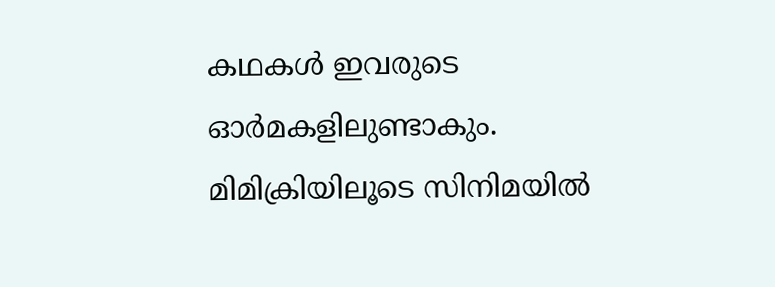കഥകൾ ഇവരുടെ ഓർമകളിലുണ്ടാകും. മിമിക്രിയിലൂടെ സിനിമയിൽ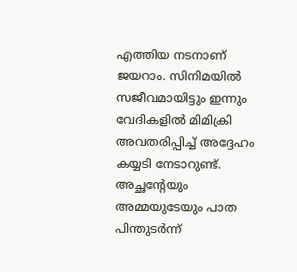എത്തിയ നടനാണ് ജയറാം. സിനിമയിൽ സജീവമായിട്ടും ഇന്നും വേദികളിൽ മിമിക്രി അവതരിപ്പിച്ച് അദ്ദേഹം കയ്യടി നേടാറുണ്ട്. അച്ഛന്റേയും അമ്മയുടേയും പാത പിന്തുടർന്ന്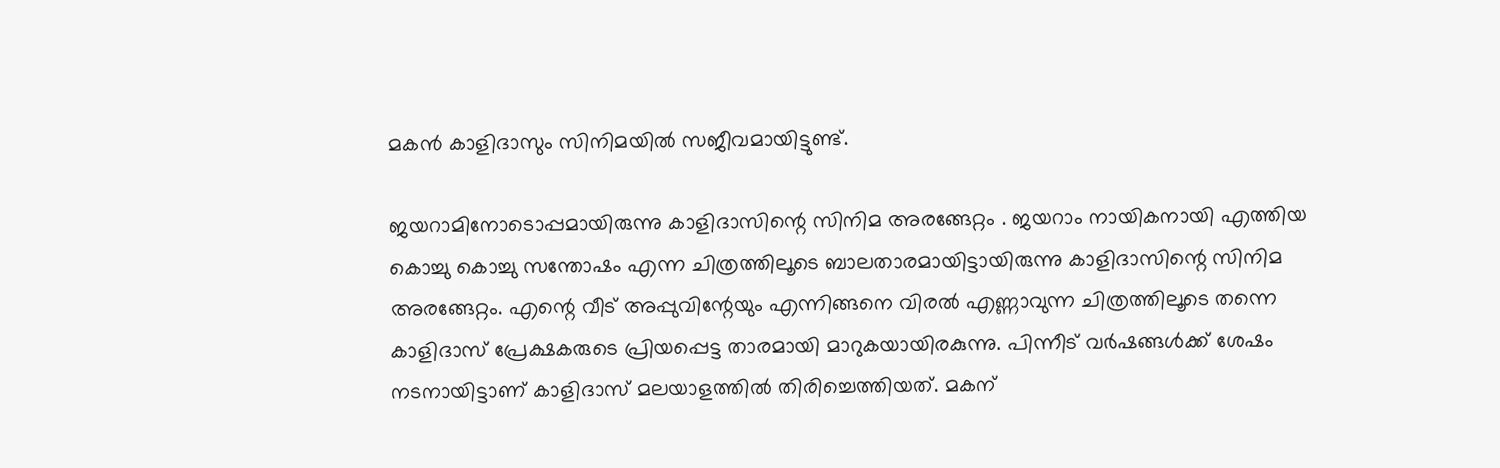മകൻ കാളിദാസും സിനിമയിൽ സജീവമായിട്ടുണ്ട്.

ജയറാമിനോടൊപ്പമായിരുന്നു കാളിദാസിന്റെ സിനിമ അരങ്ങേറ്റം . ജയറാം നായികനായി എത്തിയ കൊച്ചു കൊച്ചു സന്തോഷം എന്ന ചിത്രത്തിലൂടെ ബാലതാരമായിട്ടായിരുന്നു കാളിദാസിന്റെ സിനിമ അരങ്ങേറ്റം. എന്റെ വീട് അപ്പുവിന്റേയും എന്നിങ്ങനെ വിരൽ എണ്ണാവുന്ന ചിത്രത്തിലൂടെ തന്നെ കാളിദാസ് പ്രേക്ഷകരുടെ പ്രിയപ്പെട്ട താരമായി മാറുകയായിരകുന്നു. പിന്നീട് വർഷങ്ങൾക്ക് ശേഷം നടനായിട്ടാണ് കാളിദാസ് മലയാളത്തിൽ തിരിച്ചെത്തിയത്. മകന്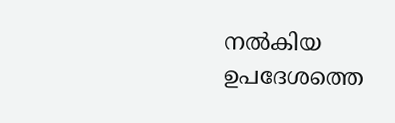നൽകിയ ഉപദേശത്തെ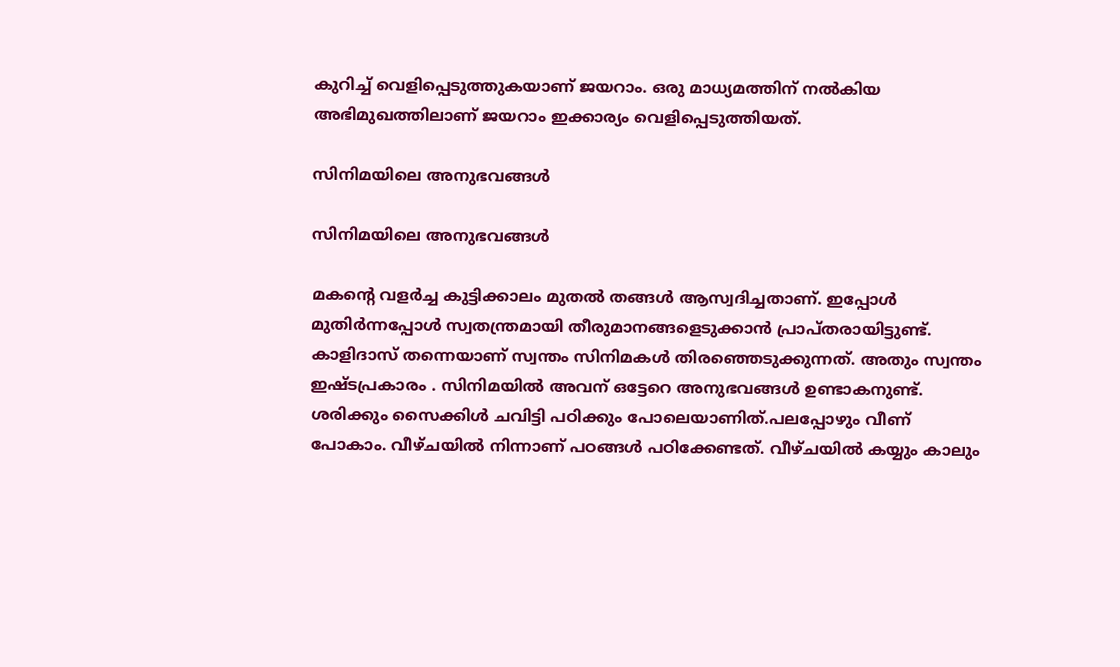കുറിച്ച് വെളിപ്പെടുത്തുകയാണ് ജയറാം. ഒരു മാധ്യമത്തിന് നൽകിയ അഭിമുഖത്തിലാണ് ജയറാം ഇക്കാര്യം വെളിപ്പെടുത്തിയത്.

സിനിമയിലെ അനുഭവങ്ങൾ

സിനിമയിലെ അനുഭവങ്ങൾ

മകന്റെ വളർച്ച കുട്ടിക്കാലം മുതൽ തങ്ങൾ ആസ്വദിച്ചതാണ്. ഇപ്പോൾ മുതിർന്നപ്പോൾ സ്വതന്ത്രമായി തീരുമാനങ്ങളെടുക്കാൻ പ്രാപ്തരായിട്ടുണ്ട്. കാളിദാസ് തന്നെയാണ് സ്വന്തം സിനിമകൾ തിരഞ്ഞെടുക്കുന്നത്. അതും സ്വന്തം ഇഷ്ടപ്രകാരം . സിനിമയിൽ അവന് ഒട്ടേറെ അനുഭവങ്ങൾ ഉണ്ടാകനുണ്ട്. ശരിക്കും സൈക്കിൾ ചവിട്ടി പഠിക്കും പോലെയാണിത്.പലപ്പോഴും വീണ് പോകാം. വീഴ്ചയിൽ നിന്നാണ് പഠങ്ങൾ പഠിക്കേണ്ടത്. വീഴ്ചയിൽ കയ്യും കാലും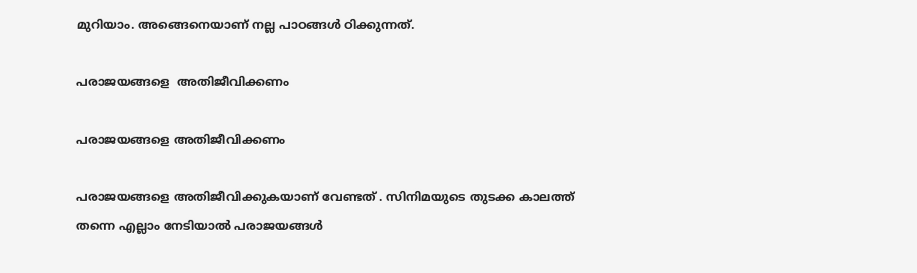മുറിയാം. അങ്ങെനെയാണ് നല്ല പാഠങ്ങൾ ഠിക്കുന്നത്.

പരാജയങ്ങളെ  അതിജീവിക്കണം

പരാജയങ്ങളെ അതിജീവിക്കണം

പരാജയങ്ങളെ അതിജീവിക്കുകയാണ് വേണ്ടത് . സിനിമയുടെ തുടക്ക കാലത്ത് തന്നെ എല്ലാം നേടിയാൽ പരാജയങ്ങൾ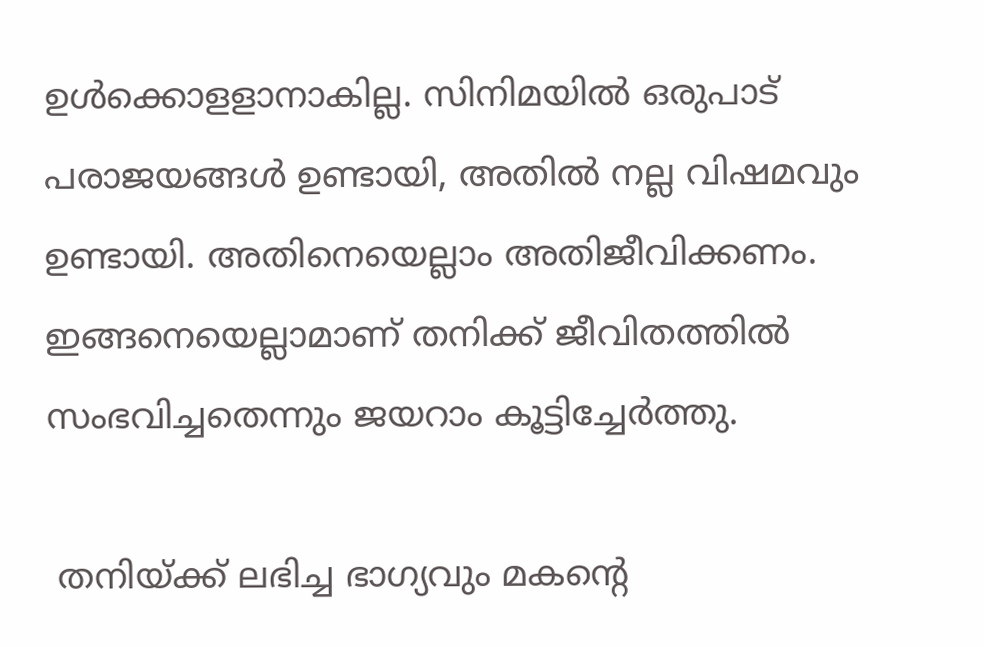ഉൾക്കൊളളാനാകില്ല. സിനിമയിൽ ഒരുപാട് പരാജയങ്ങൾ ഉണ്ടായി, അതിൽ നല്ല വിഷമവും ഉണ്ടായി. അതിനെയെല്ലാം അതിജീവിക്കണം. ഇങ്ങനെയെല്ലാമാണ് തനിക്ക് ജീവിതത്തിൽ സംഭവിച്ചതെന്നും ജയറാം കൂട്ടിച്ചേർത്തു.

 തനിയ്ക്ക് ലഭിച്ച ഭാഗ്യവും മകന്റെ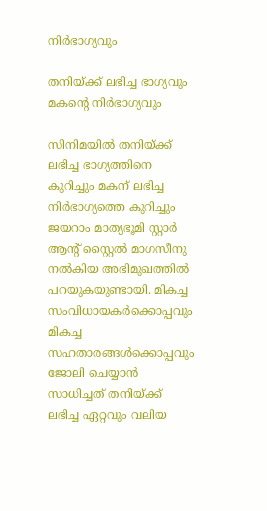നിർഭാഗ്യവും

തനിയ്ക്ക് ലഭിച്ച ഭാഗ്യവും മകന്റെ നിർഭാഗ്യവും

സിനിമയിൽ തനിയ്ക്ക് ലഭിച്ച ഭാഗ്യത്തിനെ കുറിച്ചും മകന് ലഭിച്ച നിർഭാഗ്യത്തെ കുറിച്ചും ജയറാം മാത്യഭൂമി സ്റ്റാർ ആന്റ് സ്റ്റൈൽ മാഗസീനു നൽകിയ അഭിമുഖത്തിൽ പറയുകയുണ്ടായി. മികച്ച സംവിധായകർക്കൊപ്പവും മികച്ച സഹതാരങ്ങൾക്കൊപ്പവും ജോലി ചെയ്യാൻ സാധിച്ചത് തനിയ്ക്ക് ലഭിച്ച ഏറ്റവും വലിയ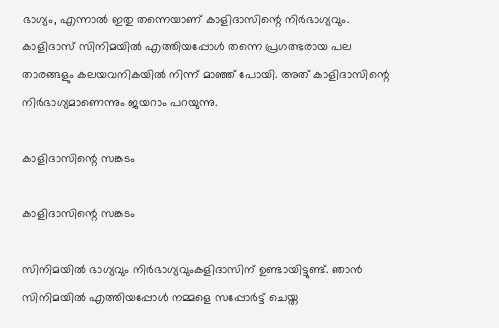ഭാഗ്യം, എന്നാൽ ഇതു തന്നെയാണ് കാളിദാസിന്റെ നിർഭാഗ്യവും. കാളിദാസ് സിനിമയിൽ എത്തിയപ്പോൾ തന്നെ പ്രഗത്ഭരായ പല താരങ്ങളും കലയവനികയിൽ നിന്ന് മാഞ്ഞ് പോയി. അത് കാളിദാസിന്റെ നിർഭാഗ്യമാണെന്നും ജയറാം പറയുന്നു.

കാളിദാസിന്റെ സങ്കടം

കാളിദാസിന്റെ സങ്കടം

സിനിമയിൽ ഭാഗ്യവും നിർഭാഗ്യവുംകളിദാസിന് ഉണ്ടായിട്ടുണ്ട്. ഞാൻ സിനിമയിൽ എത്തിയപ്പോൾ നമ്മളെ സപ്പോർട്ട് ചെയ്ത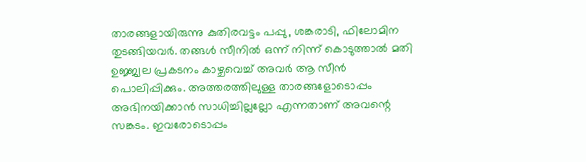താരങ്ങളായിരുന്നു കുതിരവട്ടം പപ്പു, ശങ്കരാടി, ഫിലോമിന തുടങ്ങിയവർ. തങ്ങൾ സീനിൽ ഒന്ന് നിന്ന് കൊടുത്താൽ മതി ഉജ്ജ്വല പ്രകടനം കാഴ്ചവെച്ച് അവർ ആ സീൻ പൊലിപ്പിക്കും. അത്തരത്തിലുള്ള താരങ്ങളോടൊപ്പം അഭിനയിക്കാൻ സാധിച്ചില്ലല്ലോ എന്നതാണ് അവന്റെ സങ്കടം. ഇവരോടൊപ്പം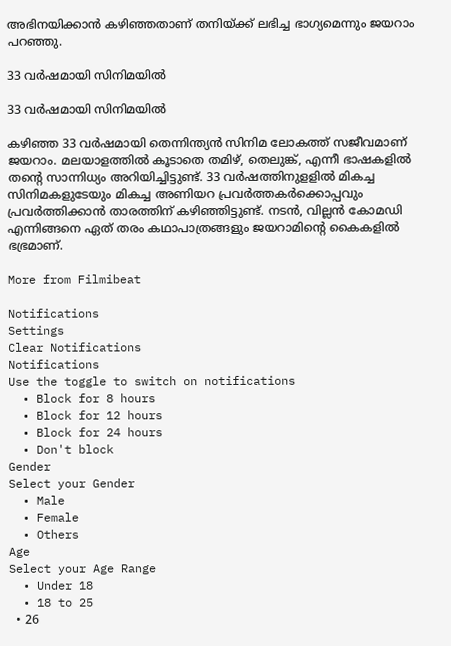അഭിനയിക്കാൻ കഴിഞ്ഞതാണ് തനിയ്ക്ക് ലഭിച്ച ഭാഗ്യമെന്നും ജയറാം പറഞ്ഞു.

33 വർഷമായി സിനിമയിൽ

33 വർഷമായി സിനിമയിൽ

കഴിഞ്ഞ 33 വർഷമായി തെന്നിന്ത്യൻ സിനിമ ലോകത്ത് സജീവമാണ് ജയറാം. മലയാളത്തിൽ കൂടാതെ തമിഴ്, തെലുങ്ക്, എന്നീ ഭാഷകളിൽ തന്റെ സാന്നിധ്യം അറിയിച്ചിട്ടുണ്ട്. 33 വർഷത്തിനുളളിൽ മികച്ച സിനിമകളുടേയും മികച്ച അണിയറ പ്രവർത്തകർക്കൊപ്പവും പ്രവർത്തിക്കാൻ താരത്തിന് കഴിഞ്ഞിട്ടുണ്ട്. നടൻ, വില്ലൻ കോമഡി എന്നിങ്ങനെ ഏത് തരം കഥാപാത്രങ്ങളും ജയറാമിന്റെ കൈകളിൽ ഭഭ്രമാണ്.

More from Filmibeat

Notifications
Settings
Clear Notifications
Notifications
Use the toggle to switch on notifications
  • Block for 8 hours
  • Block for 12 hours
  • Block for 24 hours
  • Don't block
Gender
Select your Gender
  • Male
  • Female
  • Others
Age
Select your Age Range
  • Under 18
  • 18 to 25
  • 26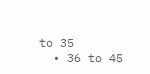to 35
  • 36 to 45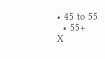• 45 to 55
  • 55+
X